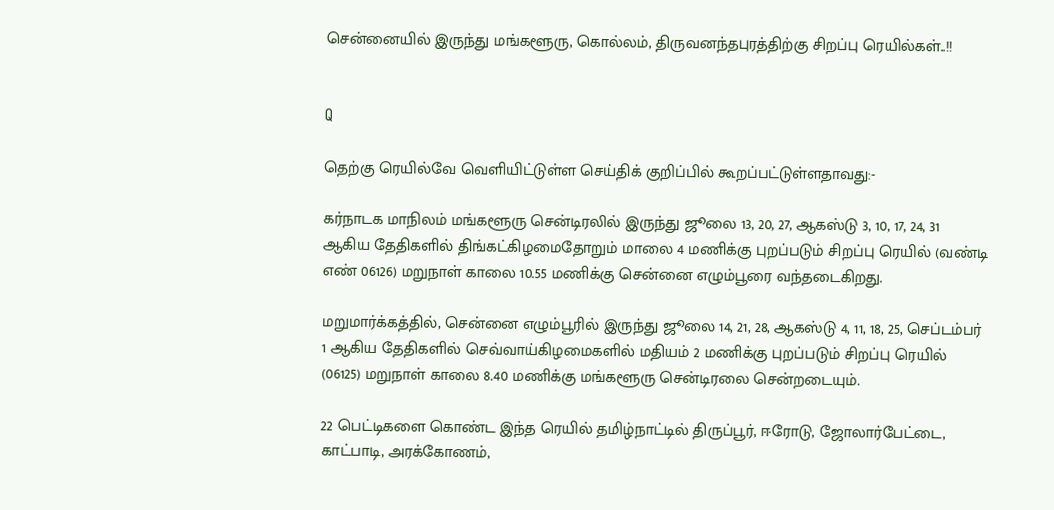சென்னையில் இருந்து மங்களூரு, கொல்லம், திருவனந்தபுரத்திற்கு சிறப்பு ரெயில்கள்..!!


Q

தெற்கு ரெயில்வே வெளியிட்டுள்ள செய்திக் குறிப்பில் கூறப்பட்டுள்ளதாவது:-

கர்நாடக மாநிலம் மங்களூரு சென்டிரலில் இருந்து ஜூலை 13, 20, 27, ஆகஸ்டு 3, 10, 17, 24, 31 ஆகிய தேதிகளில் திங்கட்கிழமைதோறும் மாலை 4 மணிக்கு புறப்படும் சிறப்பு ரெயில் (வண்டி எண் 06126) மறுநாள் காலை 10.55 மணிக்கு சென்னை எழும்பூரை வந்தடைகிறது.

மறுமார்க்கத்தில், சென்னை எழும்பூரில் இருந்து ஜூலை 14, 21, 28, ஆகஸ்டு 4, 11, 18, 25, செப்டம்பர் 1 ஆகிய தேதிகளில் செவ்வாய்கிழமைகளில் மதியம் 2 மணிக்கு புறப்படும் சிறப்பு ரெயில் (06125) மறுநாள் காலை 8.40 மணிக்கு மங்களூரு சென்டிரலை சென்றடையும்.

22 பெட்டிகளை கொண்ட இந்த ரெயில் தமிழ்நாட்டில் திருப்பூர், ஈரோடு, ஜோலார்பேட்டை, காட்பாடி, அரக்கோணம்,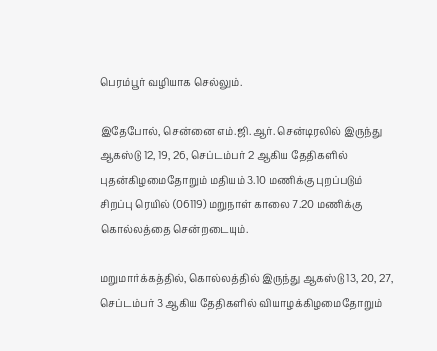பெரம்பூர் வழியாக செல்லும்.

இதேபோல், சென்னை எம்.ஜி.ஆர். சென்டிரலில் இருந்து ஆகஸ்டு 12, 19, 26, செப்டம்பர் 2 ஆகிய தேதிகளில் புதன்கிழமைதோறும் மதியம் 3.10 மணிக்கு புறப்படும் சிறப்பு ரெயில் (06119) மறுநாள் காலை 7.20 மணிக்கு கொல்லத்தை சென்றடையும்.

மறுமார்க்கத்தில், கொல்லத்தில் இருந்து ஆகஸ்டு 13, 20, 27, செப்டம்பர் 3 ஆகிய தேதிகளில் வியாழக்கிழமைதோறும்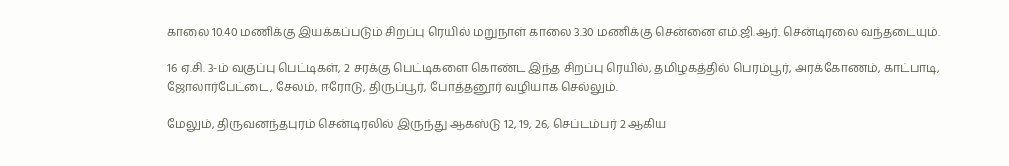காலை 10.40 மணிக்கு இயக்கப்படும் சிறப்பு ரெயில் மறுநாள் காலை 3.30 மணிக்கு சென்னை எம்.ஜி.ஆர். சென்டிரலை வந்தடையும்.

16 ஏ.சி. 3-ம் வகுப்பு பெட்டிகள், 2 சரக்கு பெட்டிகளை கொண்ட இந்த சிறப்பு ரெயில், தமிழகத்தில் பெரம்பூர், அரக்கோணம், காட்பாடி, ஜோலார்பேட்டை, சேலம், ஈரோடு, திருப்பூர், போத்தனூர் வழியாக செல்லும்.

மேலும், திருவனந்தபுரம் சென்டிரலில் இருந்து ஆகஸ்டு 12, 19, 26, செப்டம்பர் 2 ஆகிய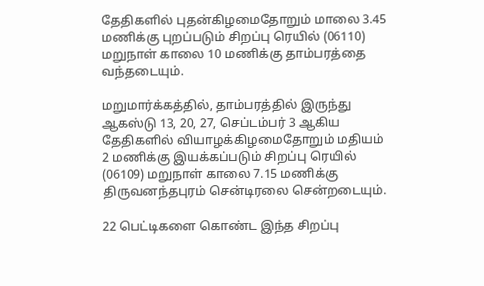தேதிகளில் புதன்கிழமைதோறும் மாலை 3.45 மணிக்கு புறப்படும் சிறப்பு ரெயில் (06110) மறுநாள் காலை 10 மணிக்கு தாம்பரத்தை வந்தடையும்.

மறுமார்க்கத்தில், தாம்பரத்தில் இருந்து ஆகஸ்டு 13, 20, 27, செப்டம்பர் 3 ஆகிய தேதிகளில் வியாழக்கிழமைதோறும் மதியம் 2 மணிக்கு இயக்கப்படும் சிறப்பு ரெயில் (06109) மறுநாள் காலை 7.15 மணிக்கு திருவனந்தபுரம் சென்டிரலை சென்றடையும்.

22 பெட்டிகளை கொண்ட இந்த சிறப்பு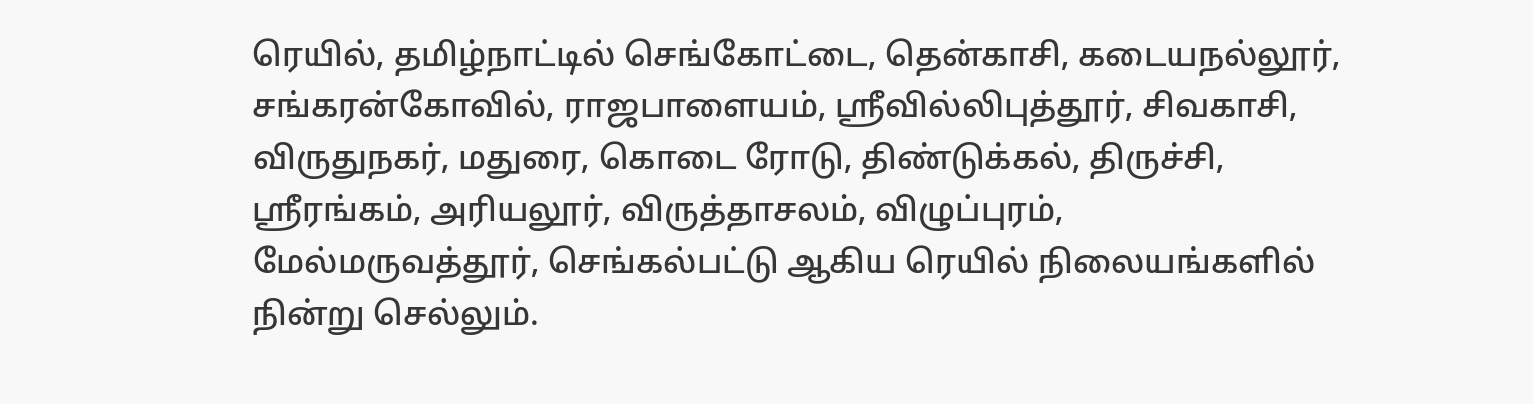ரெயில், தமிழ்நாட்டில் செங்கோட்டை, தென்காசி, கடையநல்லூர், சங்கரன்கோவில், ராஜபாளையம், ஸ்ரீவில்லிபுத்தூர், சிவகாசி, விருதுநகர், மதுரை, கொடை ரோடு, திண்டுக்கல், திருச்சி, ஸ்ரீரங்கம், அரியலூர், விருத்தாசலம், விழுப்புரம், மேல்மருவத்தூர், செங்கல்பட்டு ஆகிய ரெயில் நிலையங்களில் நின்று செல்லும்.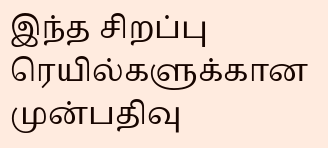இந்த சிறப்பு ரெயில்களுக்கான முன்பதிவு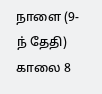நாளை (9-ந் தேதி) காலை 8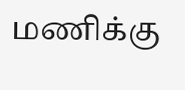மணிக்கு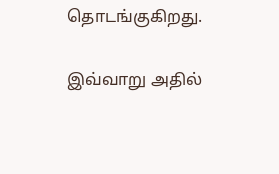தொடங்குகிறது.

இவ்வாறு அதில்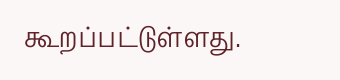கூறப்பட்டுள்ளது.